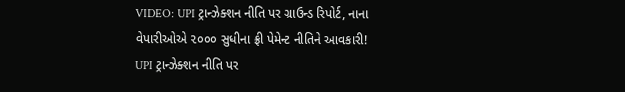VIDEO: UPI ટ્રાન્ઝેક્શન નીતિ પર ગ્રાઉન્ડ રિપોર્ટ, નાના વેપારીઓએ ૨૦૦૦ સુધીના ફ્રી પેમેન્ટ નીતિને આવકારી!
UPI ટ્રાન્ઝેક્શન નીતિ પર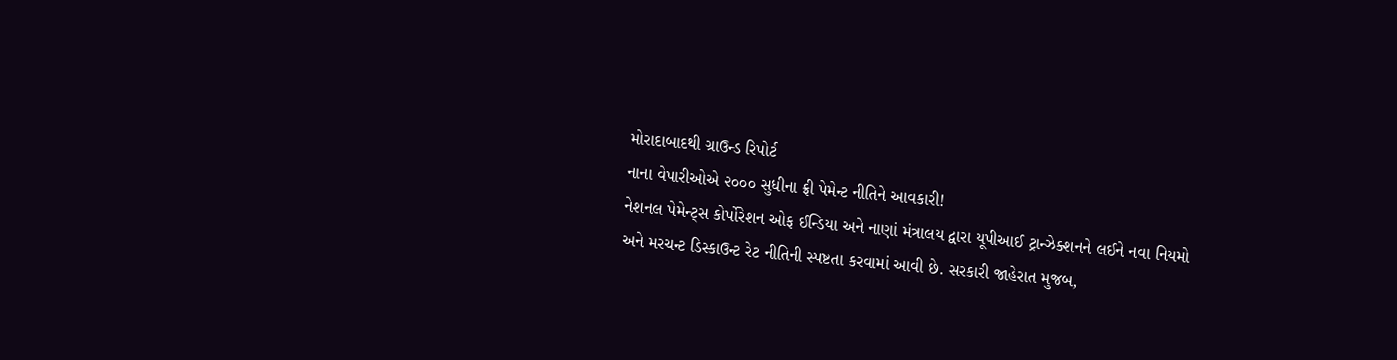મોરાદાબાદથી ગ્રાઉન્ડ રિપોર્ટ
નાના વેપારીઓએ ૨૦૦૦ સુધીના ફ્રી પેમેન્ટ નીતિને આવકારી!
નેશનલ પેમેન્ટ્સ કોર્પોરેશન ઓફ ઈન્ડિયા અને નાણાં મંત્રાલય દ્વારા યૂપીઆઈ ટ્રાન્ઝેક્શનને લઈને નવા નિયમો અને મરચન્ટ ડિસ્કાઉન્ટ રેટ નીતિની સ્પષ્ટતા કરવામાં આવી છે. સરકારી જાહેરાત મુજબ,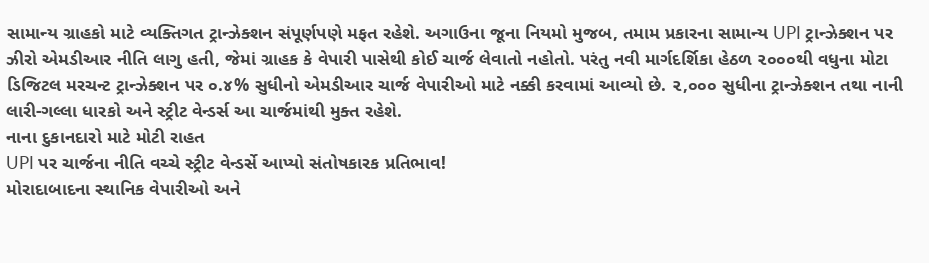સામાન્ય ગ્રાહકો માટે વ્યક્તિગત ટ્રાન્ઝેક્શન સંપૂર્ણપણે મફત રહેશે. અગાઉના જૂના નિયમો મુજબ, તમામ પ્રકારના સામાન્ય UPI ટ્રાન્ઝેક્શન પર ઝીરો એમડીઆર નીતિ લાગુ હતી, જેમાં ગ્રાહક કે વેપારી પાસેથી કોઈ ચાર્જ લેવાતો નહોતો. પરંતુ નવી માર્ગદર્શિકા હેઠળ ૨૦૦૦થી વધુના મોટા ડિજિટલ મરચન્ટ ટ્રાન્ઝેક્શન પર ૦.૪% સુધીનો એમડીઆર ચાર્જ વેપારીઓ માટે નક્કી કરવામાં આવ્યો છે. ૨,૦૦૦ સુધીના ટ્રાન્ઝેક્શન તથા નાની લારી-ગલ્લા ધારકો અને સ્ટ્રીટ વેન્ડર્સ આ ચાર્જમાંથી મુક્ત રહેશે.
નાના દુકાનદારો માટે મોટી રાહત
UPI પર ચાર્જના નીતિ વચ્ચે સ્ટ્રીટ વેન્ડર્સે આપ્યો સંતોષકારક પ્રતિભાવ!
મોરાદાબાદના સ્થાનિક વેપારીઓ અને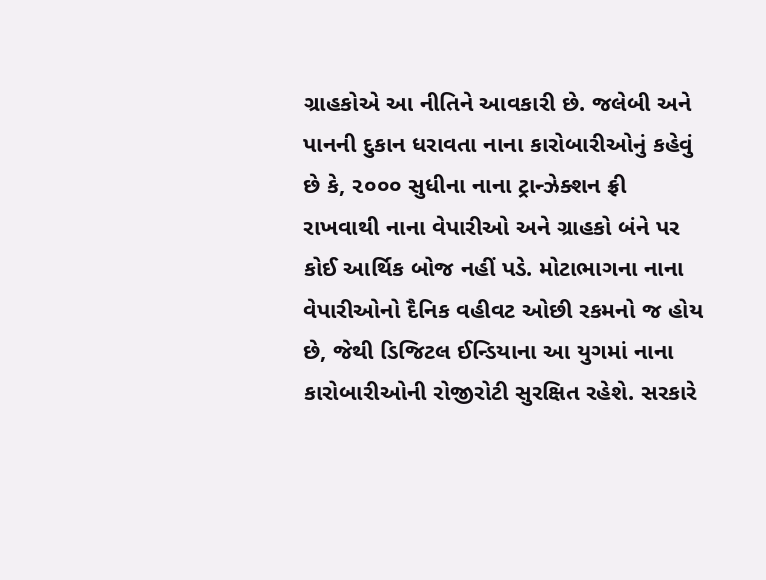ગ્રાહકોએ આ નીતિને આવકારી છે. જલેબી અને પાનની દુકાન ધરાવતા નાના કારોબારીઓનું કહેવું છે કે, ૨૦૦૦ સુધીના નાના ટ્રાન્ઝેક્શન ફ્રી રાખવાથી નાના વેપારીઓ અને ગ્રાહકો બંને પર કોઈ આર્થિક બોજ નહીં પડે. મોટાભાગના નાના વેપારીઓનો દૈનિક વહીવટ ઓછી રકમનો જ હોય છે, જેથી ડિજિટલ ઈન્ડિયાના આ યુગમાં નાના કારોબારીઓની રોજીરોટી સુરક્ષિત રહેશે. સરકારે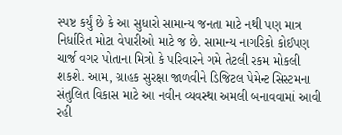સ્પષ્ટ કર્યું છે કે આ સુધારો સામાન્ય જનતા માટે નથી પણ માત્ર નિર્ધારિત મોટા વેપારીઓ માટે જ છે. સામાન્ય નાગરિકો કોઈપણ ચાર્જ વગર પોતાના મિત્રો કે પરિવારને ગમે તેટલી રકમ મોકલી શકશે. આમ, ગ્રાહક સુરક્ષા જાળવીને ડિજિટલ પેમેન્ટ સિસ્ટમના સંતુલિત વિકાસ માટે આ નવીન વ્યવસ્થા અમલી બનાવવામાં આવી રહી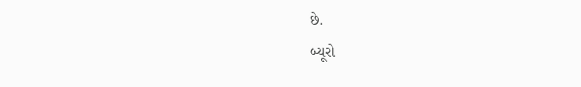છે.
બ્યૂરો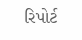રિપોર્ટ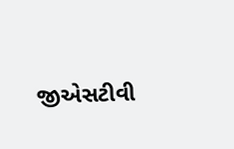જીએસટીવી